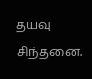தயவு சிந்தனை.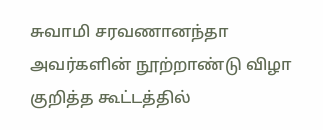சுவாமி சரவணானந்தா அவர்களின் நூற்றாண்டு விழா குறித்த கூட்டத்தில்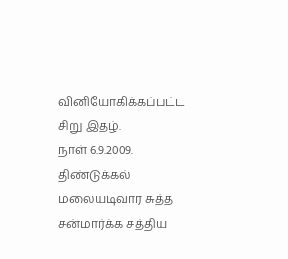வினியோகிக்கப்பட்ட சிறு இதழ்.
நாள் 6.9.2009.
திண்டுக்கல் மலையடிவார சுத்த சன்மார்க்க சத்திய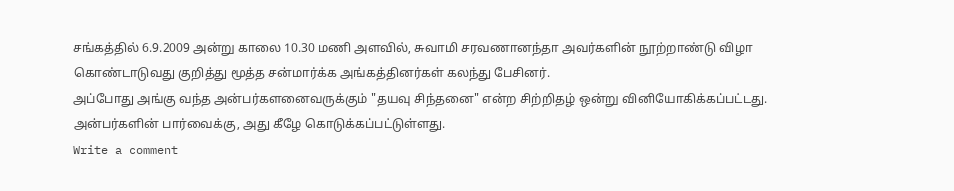சங்கத்தில் 6.9.2009 அன்று காலை 10.30 மணி அளவில், சுவாமி சரவணானந்தா அவர்களின் நூற்றாண்டு விழா கொண்டாடுவது குறித்து மூத்த சன்மார்க்க அங்கத்தினர்கள் கலந்து பேசினர்.
அப்போது அங்கு வந்த அன்பர்களனைவருக்கும் "தயவு சிந்தனை" என்ற சிற்றிதழ் ஒன்று வினியோகிக்கப்பட்டது.
அன்பர்களின் பார்வைக்கு, அது கீழே கொடுக்கப்பட்டுள்ளது.
Write a comment